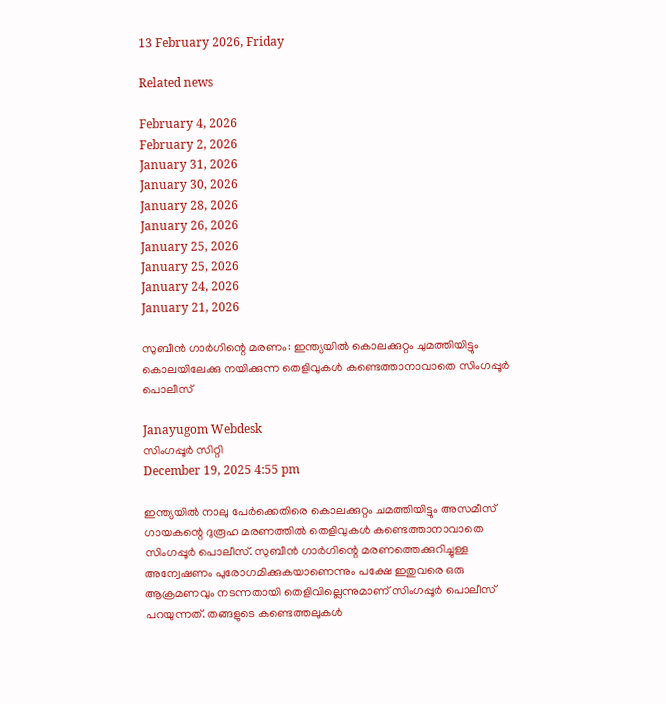13 February 2026, Friday

Related news

February 4, 2026
February 2, 2026
January 31, 2026
January 30, 2026
January 28, 2026
January 26, 2026
January 25, 2026
January 25, 2026
January 24, 2026
January 21, 2026

സുബീൻ ഗാർഗിന്റെ മരണം: ഇന്ത്യയിൽ കൊലക്കുറ്റം ചുമത്തിയിട്ടും കൊലയിലേക്കു നയിക്കുന്ന തെളിവുകൾ കണ്ടെത്താനാവാതെ സിംഗപ്പൂർ പൊലീസ്

Janayugom Webdesk
സിംഗപ്പൂർ സിറ്റി
December 19, 2025 4:55 pm

ഇന്ത്യയിൽ നാലു പേർക്കെതിരെ കൊലക്കുറ്റം ചമത്തിയിട്ടും അസമീസ് ഗായകന്റെ ദുരൂഹ മരണത്തിൽ തെളിവുകൾ കണ്ടെത്താനാവാതെ സിംഗപ്പൂർ പൊലീസ്. സുബീൻ ഗാർഗിന്റെ മരണത്തെക്കുറിച്ചുള്ള അന്വേഷണം പുരോഗമിക്കുകയാണെന്നും പക്ഷേ ഇതുവരെ ഒരു ആക്രമണവും നടന്നതായി തെളിവില്ലെന്നുമാണ് സിംഗപ്പൂർ പൊലീസ് പറയുന്നത്. തങ്ങളുടെ കണ്ടെത്തലുകൾ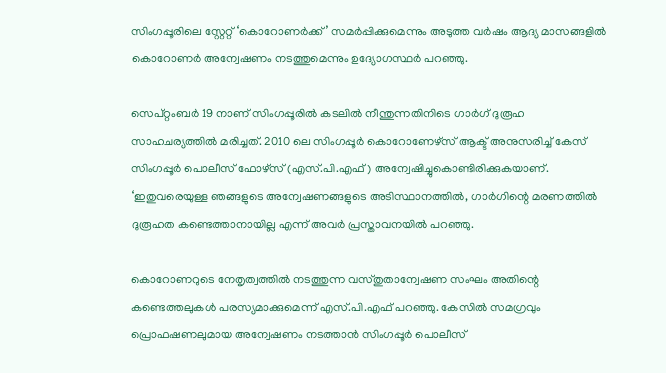സിംഗപ്പൂരിലെ സ്റ്റേറ്റ് ‘കൊറോണർക്ക്’ സമർപ്പിക്കുമെന്നും അടുത്ത വർഷം ആദ്യ മാസങ്ങളിൽ കൊറോണർ അന്വേഷണം നടത്തുമെന്നും ഉദ്യോഗസ്ഥർ പറഞ്ഞു.

സെപ്റ്റംബർ 19 നാണ് സിംഗപ്പൂരിൽ കടലിൽ നീന്തുന്നതിനിടെ ഗാർഗ് ദുരൂഹ സാഹചര്യത്തിൽ മരിച്ചത്. 2010 ലെ സിംഗപ്പൂർ കൊറോണേഴ്‌സ് ആക്ട് അനുസരിച്ച് കേസ് സിംഗപ്പൂർ പൊലീസ് ഫോഴ്‌സ് (എസ്.പി.എഫ്) അന്വേഷിച്ചുകൊണ്ടിരിക്കുകയാണ്. ‘ഇതുവരെയുള്ള ഞങ്ങളുടെ അന്വേഷണങ്ങളുടെ അടിസ്ഥാനത്തിൽ, ഗാർഗിന്റെ മരണത്തിൽ ദുരൂഹത കണ്ടെത്താനായില്ല എന്ന് അവർ പ്രസ്താവനയിൽ പറഞ്ഞു.

കൊറോണറുടെ നേതൃത്വത്തിൽ നടത്തുന്ന വസ്തുതാന്വേഷണ സംഘം അതിന്റെ കണ്ടെത്തലുകൾ പരസ്യമാക്കുമെന്ന് എസ്‌.പി.എഫ് പറഞ്ഞു. കേസിൽ സമഗ്രവും പ്രൊഫഷണലുമായ അന്വേഷണം നടത്താൻ സിംഗപ്പൂർ പൊലീസ്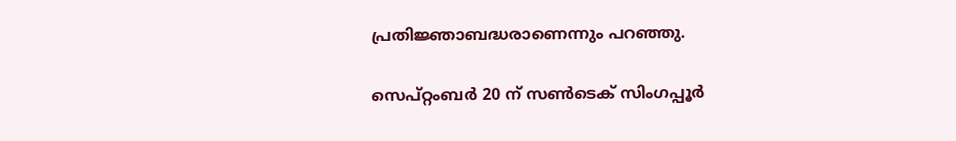പ്രതിജ്ഞാബദ്ധരാണെന്നും പറഞ്ഞു.

സെപ്റ്റംബർ 20 ന് സൺടെക് സിംഗപ്പൂർ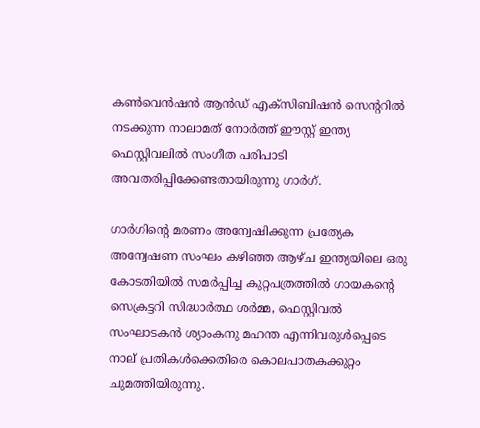കൺവെൻഷൻ ആൻഡ് എക്സിബിഷൻ സെന്ററിൽ നടക്കുന്ന നാലാമത് നോർത്ത് ഈസ്റ്റ് ഇന്ത്യ ഫെസ്റ്റിവലിൽ സംഗീത പരിപാടി അവതരിപ്പിക്കേണ്ടതായിരുന്നു ഗാർഗ്.

ഗാർഗിന്റെ മരണം അന്വേഷിക്കുന്ന പ്രത്യേക അന്വേഷണ സംഘം കഴിഞ്ഞ ആഴ്ച ഇന്ത്യയിലെ ഒരു കോടതിയിൽ സമർപ്പിച്ച കുറ്റപത്രത്തിൽ ഗായകന്റെ സെക്രട്ടറി സിദ്ധാർത്ഥ ശർമ്മ, ഫെസ്റ്റിവൽ സംഘാടകൻ ശ്യാംകനു മഹന്ത എന്നിവരുൾപ്പെടെ നാല് പ്രതികൾക്കെതിരെ കൊലപാതകക്കുറ്റം ചുമത്തിയിരുന്നു.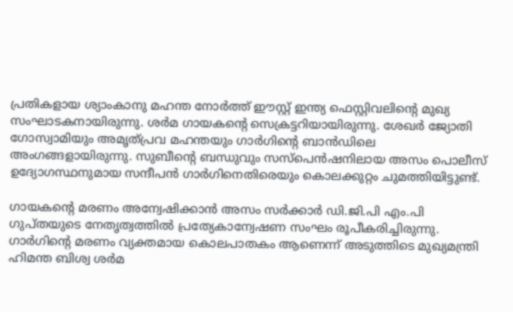പ്രതികളായ ശ്യാംകാനു മഹന്ത നോർത്ത് ഈസ്റ്റ് ഇന്ത്യ ഫെസ്റ്റിവലിന്റെ മുഖ്യ സംഘാടകനായിരുന്നു. ശർമ ഗായകന്റെ സെക്രട്ടറിയായിരുന്നു. ശേഖർ ജ്യോതി ഗോസ്വാമിയും അമൃത്പ്രവ മഹന്തയും ഗാർഗിന്റെ ബാൻഡിലെ അംഗങ്ങളായിരുന്നു. സുബീന്റെ ബന്ധുവും സസ്‌പെൻഷനിലായ അസം പൊലീസ് ഉദ്യോഗസ്ഥനുമായ സന്ദീപൻ ഗാർഗിനെതിരെയും കൊലക്കുറ്റം ചുമത്തിയിട്ടുണ്ട്.

ഗായകന്റെ മരണം അന്വേഷിക്കാൻ അസം സർക്കാർ ഡി.ജി.പി എം.പി ഗുപ്തയുടെ നേതൃത്വത്തിൽ പ്രത്യേകാന്വേഷണ സംഘം രൂപീകരിച്ചിരുന്നു. ഗാർഗിന്റെ മരണം വ്യക്തമായ കൊലപാതകം ആണെന്ന് അടുത്തിടെ മുഖ്യമന്ത്രി ഹിമന്ത ബിശ്വ ശർമ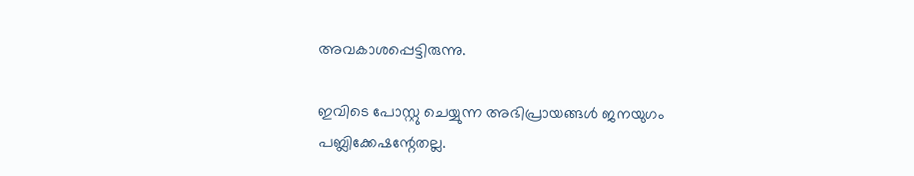അവകാശപ്പെട്ടിരുന്നു.

ഇവിടെ പോസ്റ്റു ചെയ്യുന്ന അഭിപ്രായങ്ങള്‍ ജനയുഗം പബ്ലിക്കേഷന്റേതല്ല.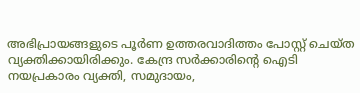അഭിപ്രായങ്ങളുടെ പൂര്‍ണ ഉത്തരവാദിത്തം പോസ്റ്റ് ചെയ്ത വ്യക്തിക്കായിരിക്കും. കേന്ദ്ര സര്‍ക്കാരിന്റെ ഐടി നയപ്രകാരം വ്യക്തി, സമുദായം,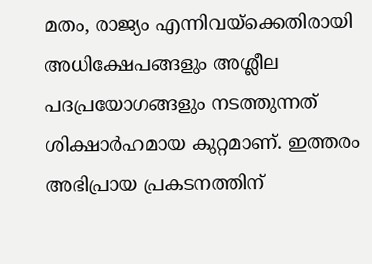മതം, രാജ്യം എന്നിവയ്‌ക്കെതിരായി അധിക്ഷേപങ്ങളും അശ്ലീല പദപ്രയോഗങ്ങളും നടത്തുന്നത് ശിക്ഷാര്‍ഹമായ കുറ്റമാണ്. ഇത്തരം അഭിപ്രായ പ്രകടനത്തിന്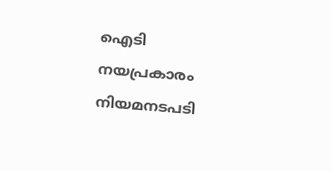ഐടി നയപ്രകാരം നിയമനടപടി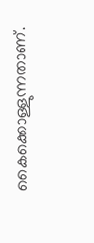കൈക്കൊള്ളുന്നതാണ്.